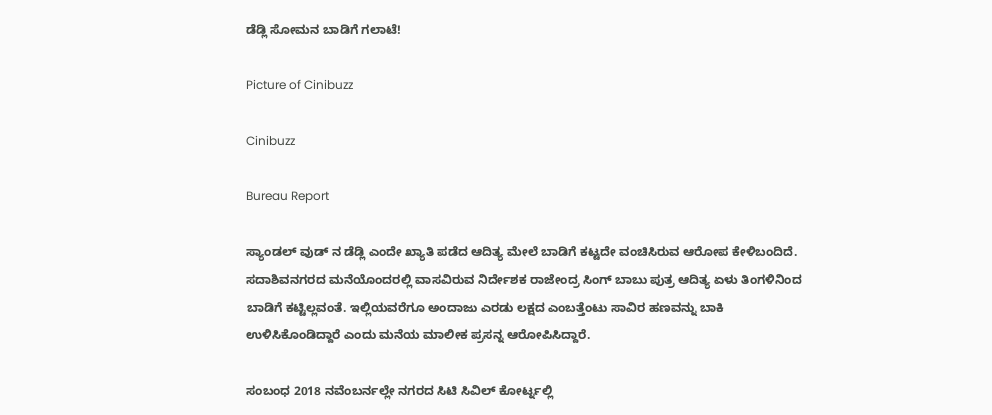ಡೆಡ್ಲಿ ಸೋಮನ ಬಾಡಿಗೆ ಗಲಾಟೆ!

Picture of Cinibuzz

Cinibuzz

Bureau Report

ಸ್ಯಾಂಡಲ್ ವುಡ್ ನ ಡೆಡ್ಲಿ ಎಂದೇ ಖ್ಯಾತಿ ಪಡೆದ ಆದಿತ್ಯ ಮೇಲೆ ಬಾಡಿಗೆ ಕಟ್ಟದೇ ವಂಚಿಸಿರುವ ಆರೋಪ ಕೇಳಿಬಂದಿದೆ. ಸದಾಶಿವನಗರದ ಮನೆಯೊಂದರಲ್ಲಿ ವಾಸವಿರುವ ನಿರ್ದೇಶಕ ರಾಜೇಂದ್ರ ಸಿಂಗ್ ಬಾಬು ಪುತ್ರ ಆದಿತ್ಯ ಏಳು ತಿಂಗಳಿನಿಂದ ಬಾಡಿಗೆ ಕಟ್ಟಿಲ್ಲವಂತೆ. ಇಲ್ಲಿಯವರೆಗೂ ಅಂದಾಜು ಎರಡು ಲಕ್ಷದ ಎಂಬತ್ತೆಂಟು ಸಾವಿರ ಹಣವನ್ನು ಬಾಕಿ ಉಳಿಸಿಕೊಂಡಿದ್ದಾರೆ ಎಂದು ಮನೆಯ ಮಾಲೀಕ ಪ್ರಸನ್ನ ಆರೋಪಿಸಿದ್ದಾರೆ.

ಸಂಬಂಧ 2018 ನವೆಂಬರ್ನಲ್ಲೇ ನಗರದ ಸಿಟಿ ಸಿವಿಲ್ ಕೋರ್ಟ್ನಲ್ಲಿ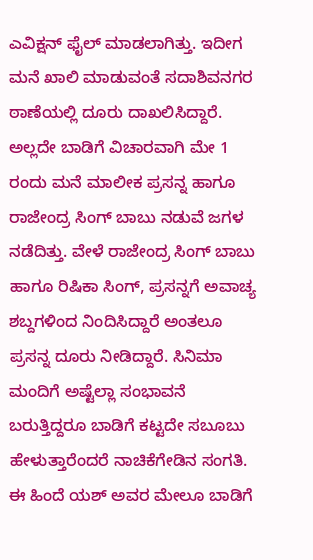ಎವಿಕ್ಷನ್ ಫೈಲ್ ಮಾಡಲಾಗಿತ್ತು. ಇದೀಗ ಮನೆ ಖಾಲಿ ಮಾಡುವಂತೆ ಸದಾಶಿವನಗರ ಠಾಣೆಯಲ್ಲಿ ದೂರು ದಾಖಲಿಸಿದ್ದಾರೆ. ಅಲ್ಲದೇ ಬಾಡಿಗೆ ವಿಚಾರವಾಗಿ ಮೇ 1 ರಂದು ಮನೆ ಮಾಲೀಕ ಪ್ರಸನ್ನ ಹಾಗೂ ರಾಜೇಂದ್ರ ಸಿಂಗ್ ಬಾಬು ನಡುವೆ ಜಗಳ ನಡೆದಿತ್ತು. ವೇಳೆ ರಾಜೇಂದ್ರ ಸಿಂಗ್ ಬಾಬು ಹಾಗೂ ರಿಷಿಕಾ ಸಿಂಗ್, ಪ್ರಸನ್ನಗೆ ಅವಾಚ್ಯ ಶಬ್ದಗಳಿಂದ ನಿಂದಿಸಿದ್ದಾರೆ ಅಂತಲೂ ಪ್ರಸನ್ನ ದೂರು ನೀಡಿದ್ದಾರೆ. ಸಿನಿಮಾ ಮಂದಿಗೆ ಅಷ್ಟೆಲ್ಲಾ ಸಂಭಾವನೆ ಬರುತ್ತಿದ್ದರೂ ಬಾಡಿಗೆ ಕಟ್ಟದೇ ಸಬೂಬು ಹೇಳುತ್ತಾರೆಂದರೆ ನಾಚಿಕೆಗೇಡಿನ ಸಂಗತಿ. ಈ ಹಿಂದೆ ಯಶ್ ಅವರ ಮೇಲೂ ಬಾಡಿಗೆ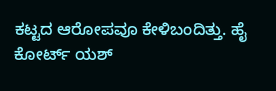ಕಟ್ಟದ ಆರೋಪವೂ ಕೇಳಿಬಂದಿತ್ತು. ಹೈ ಕೋರ್ಟ್ ಯಶ್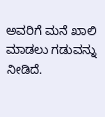ಅವರಿಗೆ ಮನೆ ಖಾಲಿ ಮಾಡಲು ಗಡುವನ್ನು ನೀಡಿದೆ.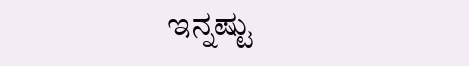ಇನ್ನಷ್ಟು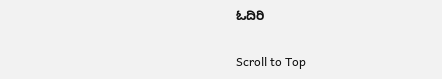ಓದಿರಿ

Scroll to Top